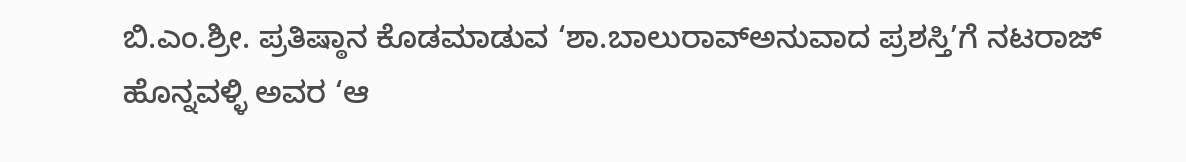ಬಿ.ಎಂ.ಶ್ರೀ. ಪ್ರತಿಷ್ಠಾನ ಕೊಡಮಾಡುವ ‘ಶಾ.ಬಾಲುರಾವ್ಅನುವಾದ ಪ್ರಶಸ್ತಿ’ಗೆ ನಟರಾಜ್ ಹೊನ್ನವಳ್ಳಿ ಅವರ ‘ಆ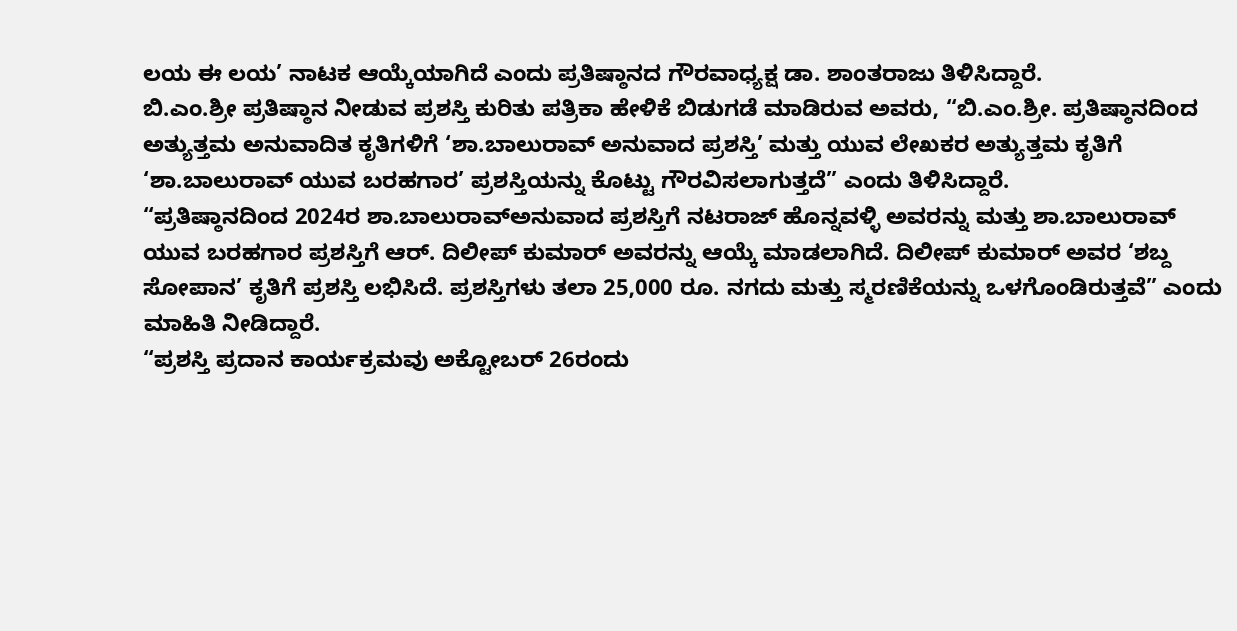ಲಯ ಈ ಲಯ’ ನಾಟಕ ಆಯ್ಕೆಯಾಗಿದೆ ಎಂದು ಪ್ರತಿಷ್ಠಾನದ ಗೌರವಾಧ್ಯಕ್ಷ ಡಾ. ಶಾಂತರಾಜು ತಿಳಿಸಿದ್ದಾರೆ.
ಬಿ.ಎಂ.ಶ್ರೀ ಪ್ರತಿಷ್ಠಾನ ನೀಡುವ ಪ್ರಶಸ್ತಿ ಕುರಿತು ಪತ್ರಿಕಾ ಹೇಳಿಕೆ ಬಿಡುಗಡೆ ಮಾಡಿರುವ ಅವರು, “ಬಿ.ಎಂ.ಶ್ರೀ. ಪ್ರತಿಷ್ಠಾನದಿಂದ ಅತ್ಯುತ್ತಮ ಅನುವಾದಿತ ಕೃತಿಗಳಿಗೆ ‘ಶಾ.ಬಾಲುರಾವ್ ಅನುವಾದ ಪ್ರಶಸ್ತಿ’ ಮತ್ತು ಯುವ ಲೇಖಕರ ಅತ್ಯುತ್ತಮ ಕೃತಿಗೆ ‘ಶಾ.ಬಾಲುರಾವ್ ಯುವ ಬರಹಗಾರ’ ಪ್ರಶಸ್ತಿಯನ್ನು ಕೊಟ್ಟು ಗೌರವಿಸಲಾಗುತ್ತದೆ” ಎಂದು ತಿಳಿಸಿದ್ದಾರೆ.
“ಪ್ರತಿಷ್ಠಾನದಿಂದ 2024ರ ಶಾ.ಬಾಲುರಾವ್ಅನುವಾದ ಪ್ರಶಸ್ತಿಗೆ ನಟರಾಜ್ ಹೊನ್ನವಳ್ಳಿ ಅವರನ್ನು ಮತ್ತು ಶಾ.ಬಾಲುರಾವ್ ಯುವ ಬರಹಗಾರ ಪ್ರಶಸ್ತಿಗೆ ಆರ್. ದಿಲೀಪ್ ಕುಮಾರ್ ಅವರನ್ನು ಆಯ್ಕೆ ಮಾಡಲಾಗಿದೆ. ದಿಲೀಪ್ ಕುಮಾರ್ ಅವರ ‘ಶಬ್ದ ಸೋಪಾನ’ ಕೃತಿಗೆ ಪ್ರಶಸ್ತಿ ಲಭಿಸಿದೆ. ಪ್ರಶಸ್ತಿಗಳು ತಲಾ 25,000 ರೂ. ನಗದು ಮತ್ತು ಸ್ಮರಣಿಕೆಯನ್ನು ಒಳಗೊಂಡಿರುತ್ತವೆ” ಎಂದು ಮಾಹಿತಿ ನೀಡಿದ್ದಾರೆ.
“ಪ್ರಶಸ್ತಿ ಪ್ರದಾನ ಕಾರ್ಯಕ್ರಮವು ಅಕ್ಟೋಬರ್ 26ರಂದು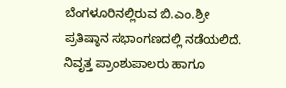ಬೆಂಗಳೂರಿನಲ್ಲಿರುವ ಬಿ.ಎಂ.ಶ್ರೀ ಪ್ರತಿಷ್ಠಾನ ಸಭಾಂಗಣದಲ್ಲಿ ನಡೆಯಲಿದೆ. ನಿವೃತ್ತ ಪ್ರಾಂಶುಪಾಲರು ಹಾಗೂ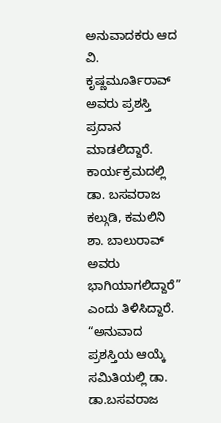ಅನುವಾದಕರು ಆದ ವಿ. ಕೃಷ್ಣಮೂರ್ತಿರಾವ್ ಅವರು ಪ್ರಶಸ್ತಿ ಪ್ರದಾನ ಮಾಡಲಿದ್ದಾರೆ. ಕಾರ್ಯಕ್ರಮದಲ್ಲಿ ಡಾ. ಬಸವರಾಜ ಕಲ್ಗುಡಿ, ಕಮಲಿನಿ ಶಾ. ಬಾಲುರಾವ್ ಅವರು ಭಾಗಿಯಾಗಲಿದ್ದಾರೆ” ಎಂದು ತಿಳಿಸಿದ್ದಾರೆ.
“ಅನುವಾದ ಪ್ರಶಸ್ತಿಯ ಆಯ್ಕೆ ಸಮಿತಿಯಲ್ಲಿ ಡಾ. ಡಾ.ಬಸವರಾಜ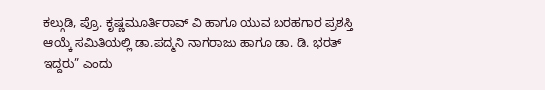ಕಲ್ಗುಡಿ, ಪ್ರೊ. ಕೃಷ್ಣಮೂರ್ತಿರಾವ್ ವಿ ಹಾಗೂ ಯುವ ಬರಹಗಾರ ಪ್ರಶಸ್ತಿ ಆಯ್ಕೆ ಸಮಿತಿಯಲ್ಲಿ ಡಾ.ಪದ್ಮನಿ ನಾಗರಾಜು ಹಾಗೂ ಡಾ. ಡಿ. ಭರತ್ ಇದ್ದರು” ಎಂದು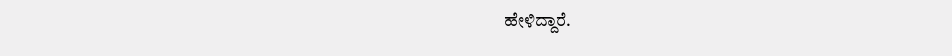ಹೇಳಿದ್ದಾರೆ.